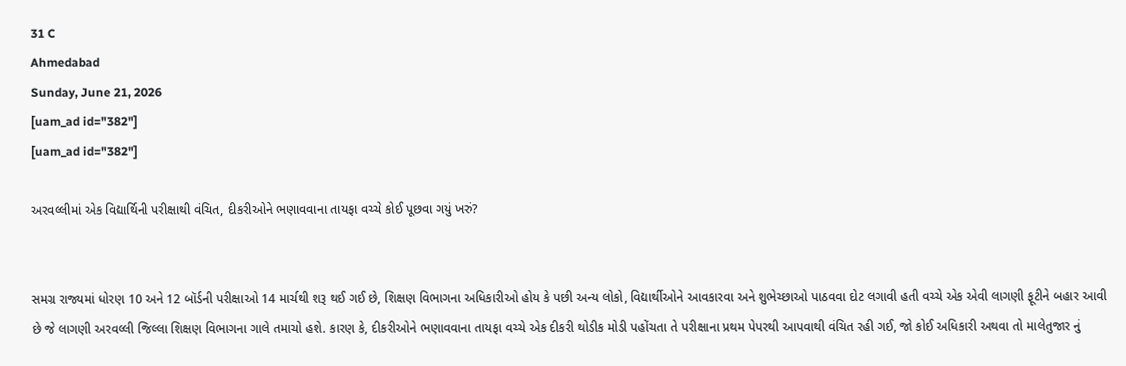31 C
Ahmedabad
Sunday, June 21, 2026
[uam_ad id="382"]
[uam_ad id="382"]

અરવલ્લીમાં એક વિદ્યાર્થિની પરીક્ષાથી વંચિત, દીકરીઓને ભણાવવાના તાયફા વચ્ચે કોઈ પૂછવા ગયું ખરું?


સમગ્ર રાજ્યમાં ધોરણ 10 અને 12 બૉર્ડની પરીક્ષાઓ 14 માર્ચથી શરૂ થઈ ગઈ છે, શિક્ષણ વિભાગના અધિકારીઓ હોય કે પછી અન્ય લોકો, વિદ્યાર્થીઓને આવકારવા અને શુભેચ્છાઓ પાઠવવા દોટ લગાવી હતી વચ્ચે એક એવી લાગણી ફૂટીને બહાર આવી છે જે લાગણી અરવલ્લી જિલ્લા શિક્ષણ વિભાગના ગાલે તમાચો હશે. કારણ કે, દીકરીઓને ભણાવવાના તાયફા વચ્ચે એક દીકરી થોડીક મોડી પહોંચતા તે પરીક્ષાના પ્રથમ પેપરથી આપવાથી વંચિત રહી ગઈ, જો કોઈ અધિકારી અથવા તો માલેતુજાર નું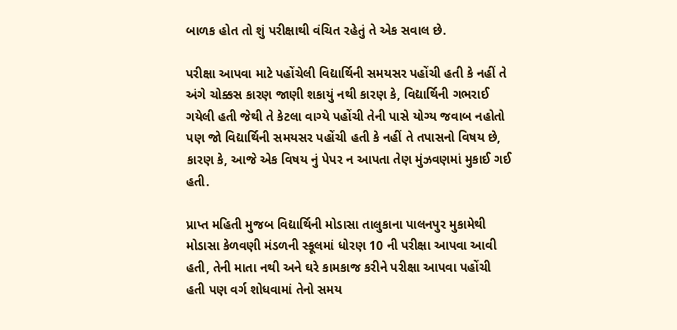બાળક હોત તો શું પરીક્ષાથી વંચિત રહેતું તે એક સવાલ છે.

પરીક્ષા આપવા માટે પહોંચેલી વિદ્યાર્થિની સમયસર પહોંચી હતી કે નહીં તે અંગે ચોક્કસ કારણ જાણી શકાયું નથી કારણ કે, વિદ્યાર્થિની ગભરાઈ ગયેલી હતી જેથી તે કેટલા વાગ્યે પહોંચી તેની પાસે યોગ્ય જવાબ નહોતો પણ જો વિદ્યાર્થિની સમયસર પહોંચી હતી કે નહીં તે તપાસનો વિષય છે, કારણ કે, આજે એક વિષય નું પેપર ન આપતા તેણ મુંઝવણમાં મુકાઈ ગઈ હતી.

પ્રાપ્ત મહિતી મુજબ વિદ્યાર્થિની મોડાસા તાલુકાના પાલનપુર મુકામેથી મોડાસા કેળવણી મંડળની સ્કૂલમાં ધોરણ 10 ની પરીક્ષા આપવા આવી હતી, તેની માતા નથી અને ઘરે કામકાજ કરીને પરીક્ષા આપવા પહોંચી હતી પણ વર્ગ શોધવામાં તેનો સમય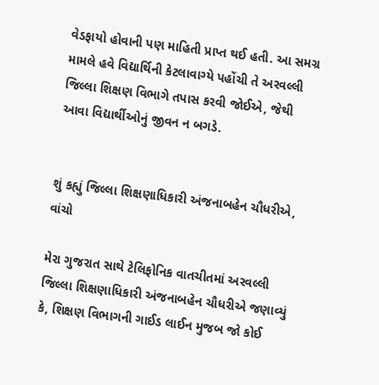વેડફાયો હોવાની પણ માહિતી પ્રાપ્ત થઈ હતી. આ સમગ્ર મામલે હવે વિદ્યાર્થિની કેટલાવાગ્યે પહોંચી તે અરવલ્લી જિલ્લા શિક્ષણ વિભાગે તપાસ કરવી જોઈએ, જેથી આવા વિદ્યાર્થીઓનું જીવન ન બગડે.


શું કહ્યું જિલ્લા શિક્ષણાધિકારી અંજનાબહેન ચૌધરીએ, વાંચો

મેરા ગુજરાત સાથે ટેલિફોનિક વાતચીતમાં અરવલ્લી જિલ્લા શિક્ષણાધિકારી અંજનાબહેન ચૌધરીએ જણાવ્યું કે, શિક્ષણ વિભાગની ગાઈડ લાઈન મુજબ જો કોઈ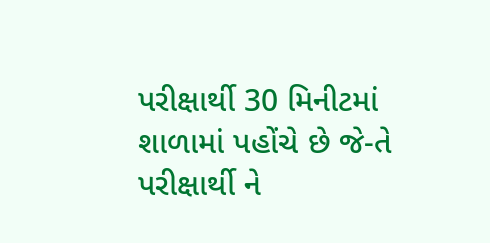પરીક્ષાર્થી 30 મિનીટમાં શાળામાં પહોંચે છે જે-તે પરીક્ષાર્થી ને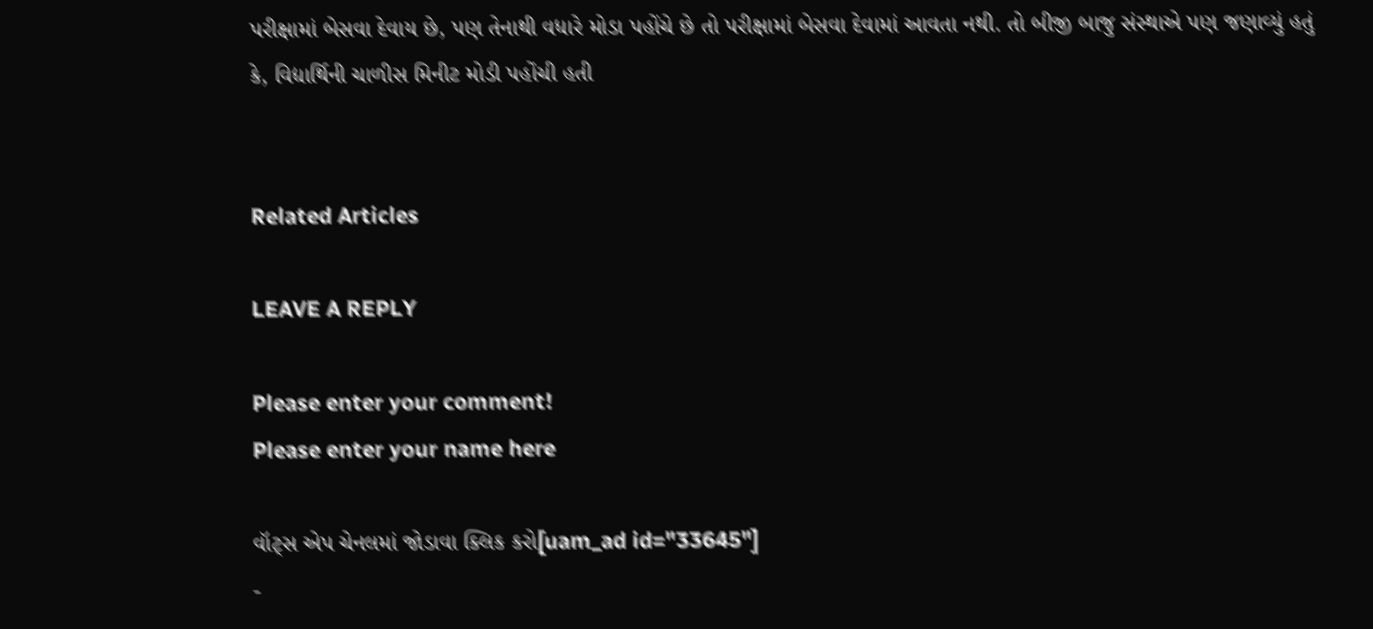પરીક્ષામાં બેસવા દેવાય છે, પણ તેનાથી વધારે મોડા પહોંચે છે તો પરીક્ષામાં બેસવા દેવામાં આવતા નથી. તો બીજી બાજુ સંસ્થાએ પણ જણાવ્યું હતું કે, વિદ્યાર્થિની ચાળીસ મિનીટ મોડી પહોંચી હતી


Related Articles

LEAVE A REPLY

Please enter your comment!
Please enter your name here

વૉટ્સ એપ ચેનલમાં જોડાવા ક્લિક કરો[uam_ad id="33645"]
-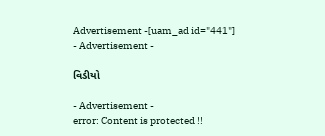Advertisement -[uam_ad id="441"]
- Advertisement -

વિડીયો

- Advertisement -
error: Content is protected !!